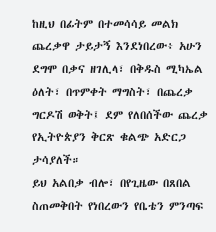ከዚህ በፊትም በተመሳሳይ መልክ ጨረቃዋ ታይታኝ እንደነበረው፥ አሁን ደግሞ በቃና ዘገሊላ፣ በቅዱስ ሚካኤል ዕለት፣ በጥምቀት ማግስት፣ በጨረቃ ግርዶሽ ወቅት፤ ደም የለበሰችው ጨረቃ የኢትዮጵያን ቅርጽ ቁልጭ አድርጋ ታሳያለች።
ይህ አልበቃ ብሎ፣ በየጊዜው በጸበል ስጠመቅበት የነበረውን የቤቴን ምንጣፍ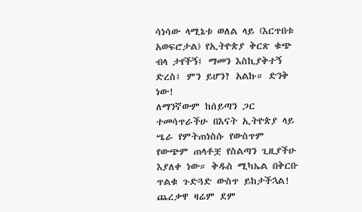ሳነሳው ላሚኔቱ ወለል ላይ (እርጥበቱ አወፍሮታል) የኢትዮጵያ ቅርጽ ቁጭ ብላ ታየችኝ፤ ማመን እስኪያቅተኝ ድረስ፤ ምን ይሆን? አልኩ። ድንቅ ነው!
ለማንኛውም ከሰይጣን ጋር ተመሳጥራችሁ በእናት ኢትዮጵያ ላይ ሤራ የምትጠነስሱ የውስጥም የውጭም ጠላቶቿ የስልጣን ጊዚያችሁ እያለቀ ነው። ቅዱስ ሚካኤል በቅርቡ ጥልቁ ጉድጓድ ውስጥ ይከታችኋል!
ጨረቃዋ ዛሬም ደም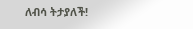ለብሳ ትታያለች!